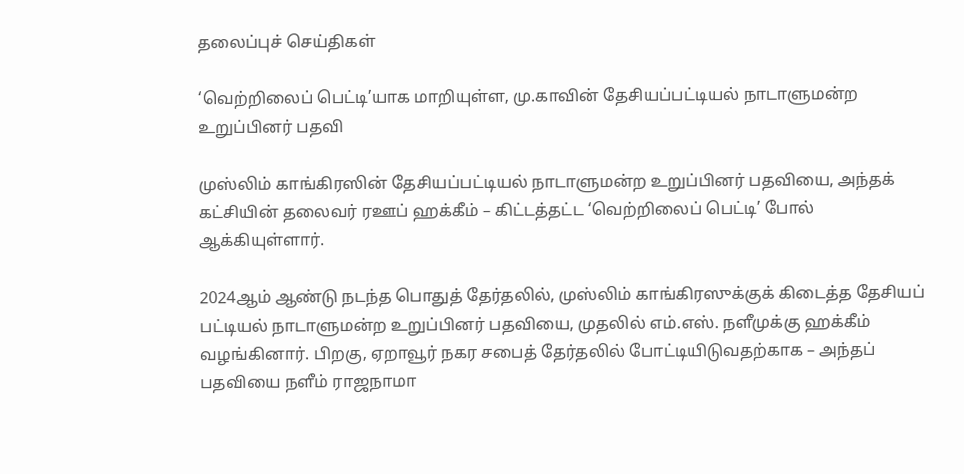தலைப்புச் செய்திகள்

‘வெற்றிலைப் பெட்டி’யாக மாறியுள்ள, மு.காவின் தேசியப்பட்டியல் நாடாளுமன்ற உறுப்பினர் பதவி

முஸ்லிம் காங்கிரஸின் தேசியப்பட்டியல் நாடாளுமன்ற உறுப்பினர் பதவியை, அந்தக் கட்சியின் தலைவர் ரஊப் ஹக்கீம் – கிட்டத்தட்ட ‘வெற்றிலைப் பெட்டி’ போல் ஆக்கியுள்ளார்.

2024ஆம் ஆண்டு நடந்த பொதுத் தேர்தலில், முஸ்லிம் காங்கிரஸுக்குக் கிடைத்த தேசியப் பட்டியல் நாடாளுமன்ற உறுப்பினர் பதவியை, முதலில் எம்.எஸ். நளீமுக்கு ஹக்கீம் வழங்கினார். பிறகு, ஏறாவூர் நகர சபைத் தேர்தலில் போட்டியிடுவதற்காக – அந்தப் பதவியை நளீம் ராஜநாமா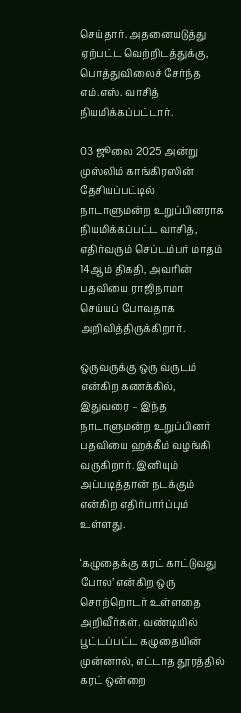செய்தார். அதனையடுத்து ஏற்பட்ட வெற்றிடத்துக்கு, பொத்துவிலைச் சேர்ந்த எம்.எஸ். வாசித் நியமிக்கப்பட்டார்.

03 ஜூலை 2025 அன்று முஸ்லிம் காங்கிரஸின் தேசியப்பட்டில் நாடாளுமன்ற உறுப்பினராக நியமிக்கப்பட்ட வாசித், எதிர்வரும் செப்டம்பர் மாதம் 14ஆம் திகதி, அவரின் பதவியை ராஜிநாமா செய்யப் போவதாக அறிவித்திருக்கிறார்.

ஒருவருக்கு ஒரு வருடம் என்கிற கணக்கில், இதுவரை – இந்த நாடாளுமன்ற உறுப்பினர் பதவியை ஹக்கீம் வழங்கி வருகிறார். இனியும் அப்படித்தான் நடக்கும் என்கிற எதிர்பார்ப்பும் உள்ளது.

‘கழுதைக்கு கரட் காட்டுவது போல’ என்கிற ஒரு சொற்றொடர் உள்ளதை அறிவீர்கள். வண்டியில் பூட்டப்பட்ட கழுதையின் முன்னால், எட்டாத தூரத்தில் கரட் ஒன்றை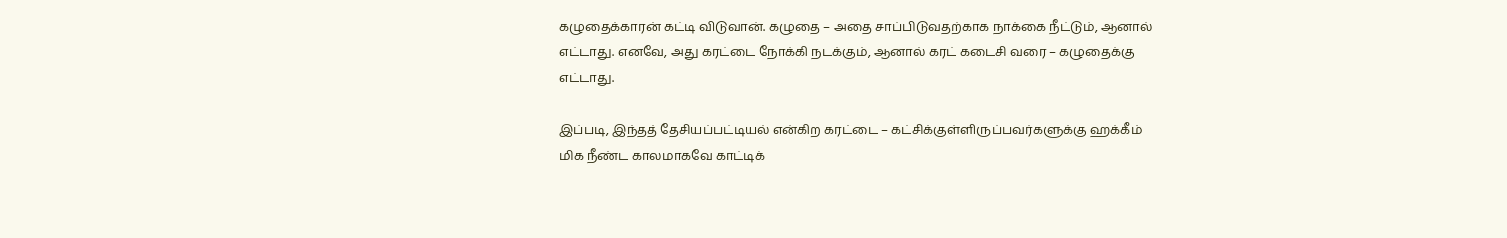கழுதைக்காரன் கட்டி விடுவான். கழுதை – அதை சாப்பிடுவதற்காக நாக்கை நீட்டும், ஆனால் எட்டாது. எனவே, அது கரட்டை நோக்கி நடக்கும், ஆனால் கரட் கடைசி வரை – கழுதைக்கு எட்டாது.

இப்படி, இந்தத் தேசியப்பட்டியல் என்கிற கரட்டை – கட்சிக்குள்ளிருப்பவர்களுக்கு ஹக்கீம் மிக நீண்ட காலமாகவே காட்டிக்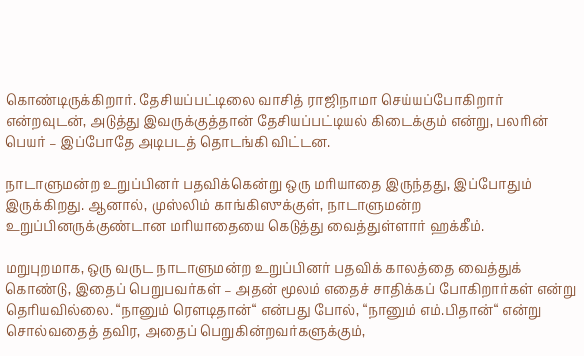கொண்டிருக்கிறார். தேசியப்பட்டிலை வாசித் ராஜிநாமா செய்யப்போகிறார் என்றவுடன், அடுத்து இவருக்குத்தான் தேசியப்பட்டியல் கிடைக்கும் என்று, பலரின் பெயர் – இப்போதே அடிபடத் தொடங்கி விட்டன.

நாடாளுமன்ற உறுப்பினர் பதவிக்கென்று ஒரு மரியாதை இருந்தது, இப்போதும் இருக்கிறது. ஆனால், முஸ்லிம் காங்கிஸுக்குள், நாடாளுமன்ற உறுப்பினருக்குண்டான மரியாதையை கெடுத்து வைத்துள்ளார் ஹக்கீம்.

மறுபுறமாக, ஒரு வருட நாடாளுமன்ற உறுப்பினர் பதவிக் காலத்தை வைத்துக் கொண்டு, இதைப் பெறுபவர்கள் – அதன் மூலம் எதைச் சாதிக்கப் போகிறார்கள் என்று தெரியவில்லை. “நானும் ரௌடிதான்“ என்பது போல், “நானும் எம்.பிதான்“ என்று சொல்வதைத் தவிர, அதைப் பெறுகின்றவர்களுக்கும்,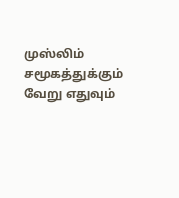முஸ்லிம் சமூகத்துக்கும் வேறு எதுவும்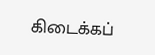கிடைக்கப்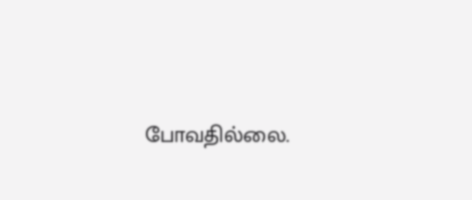போவதில்லை.